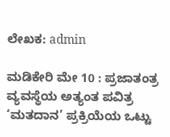ಲೇಖಕ: admin

ಮಡಿಕೇರಿ ಮೇ 10 : ಪ್ರಜಾತಂತ್ರ ವ್ಯವಸ್ಥೆಯ ಅತ್ಯಂತ ಪವಿತ್ರ ‘ಮತದಾನ’ ಪ್ರಕ್ರಿಯೆಯ ಒಟ್ಟು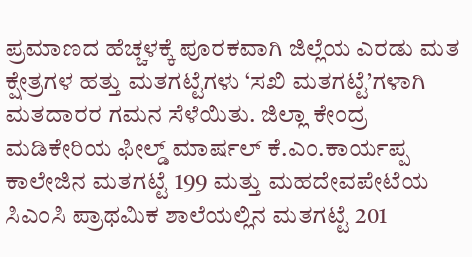ಪ್ರಮಾಣದ ಹೆಚ್ಚಳಕ್ಕೆ ಪೂರಕವಾಗಿ ಜಿಲ್ಲೆಯ ಎರಡು ಮತ ಕ್ಷೇತ್ರಗಳ ಹತ್ತು ಮತಗಟ್ಟೆಗಳು ‘ಸಖಿ ಮತಗಟ್ಟೆ’ಗಳಾಗಿ ಮತದಾರರ ಗಮನ ಸೆಳೆಯಿತು. ಜಿಲ್ಲಾ ಕೇಂದ್ರ ಮಡಿಕೇರಿಯ ಫೀಲ್ಡ್ ಮಾರ್ಷಲ್ ಕೆ.ಎಂ.ಕಾರ್ಯಪ್ಪ ಕಾಲೇಜಿನ ಮತಗಟ್ಟೆ 199 ಮತ್ತು ಮಹದೇವಪೇಟೆಯ ಸಿಎಂಸಿ ಪ್ರಾಥಮಿಕ ಶಾಲೆಯಲ್ಲಿನ ಮತಗಟ್ಟೆ 201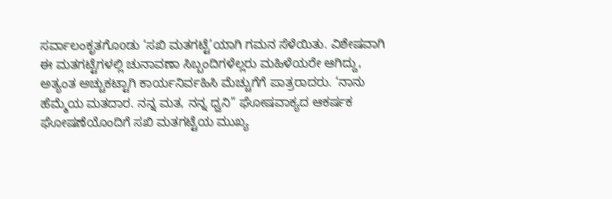ಸರ್ವಾಲಂಕೃತಗೊoಡು ‘ಸಖಿ ಮತಗಟ್ಟೆ’ಯಾಗಿ ಗಮನ ಸೆಳೆಯಿತು. ವಿಶೇಷವಾಗಿ ಈ ಮತಗಟ್ಟೆಗಳಲ್ಲಿ ಚುನಾವಣಾ ಸಿಬ್ಬಂದಿಗಳೆಲ್ಲರು ಮಹಿಳೆಯರೇ ಆಗಿದ್ದು, ಅತ್ಯಂತ ಅಚ್ಚುಕಟ್ಟಾಗಿ ಕಾರ್ಯನಿರ್ವಹಿಸಿ ಮೆಚ್ಚುಗೆಗೆ ಪಾತ್ರರಾದರು. ‘ನಾನು ಹೆಮ್ಮೆಯ ಮತದಾರ. ನನ್ನ ಮತ, ನನ್ನ ಧ್ವನಿ” ಘೋಷವಾಕ್ಯದ ಆಕರ್ಷಕ ಘೋಷಣೆಯೊಂದಿಗೆ ಸಖಿ ಮತಗಟ್ಟೆಯ ಮುಖ್ಯ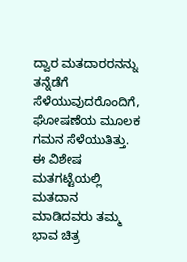ದ್ವಾರ ಮತದಾರರನನ್ನು ತನ್ನೆಡೆಗೆ ಸೆಳೆಯುವುದರೊಂದಿಗೆ, ಘೋಷಣೆಯ ಮೂಲಕ ಗಮನ ಸೆಳೆಯುತಿತ್ತು. ಈ ವಿಶೇಷ ಮತಗಟ್ಟೆಯಲ್ಲಿ ಮತದಾನ ಮಾಡಿದವರು ತಮ್ಮ ಭಾವ ಚಿತ್ರ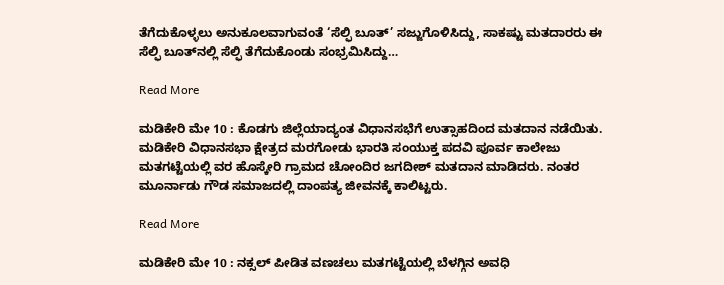ತೆಗೆದುಕೊಳ್ಳಲು ಅನುಕೂಲವಾಗುವಂತೆ ‘ಸೆಲ್ಫಿ ಬೂತ್’ ಸಜ್ಜುಗೊಳಿಸಿದ್ದು, ಸಾಕಷ್ಟು ಮತದಾರರು ಈ ಸೆಲ್ಫಿ ಬೂತ್‌ನಲ್ಲಿ ಸೆಲ್ಫಿ ತೆಗೆದುಕೊಂಡು ಸಂಭ್ರಮಿಸಿದ್ದು…

Read More

ಮಡಿಕೇರಿ ಮೇ 10 : ಕೊಡಗು ಜಿಲ್ಲೆಯಾದ್ಯಂತ ವಿಧಾನಸಭೆಗೆ ಉತ್ಸಾಹದಿಂದ ಮತದಾನ ನಡೆಯಿತು. ಮಡಿಕೇರಿ ವಿಧಾನಸಭಾ ಕ್ಷೇತ್ರದ ಮರಗೋಡು ಭಾರತಿ ಸಂಯುಕ್ತ ಪದವಿ ಪೂರ್ವ ಕಾಲೇಜು ಮತಗಟ್ಟೆಯಲ್ಲಿ ವರ ಹೊಸ್ಕೇರಿ ಗ್ರಾಮದ ಚೋಂದಿರ ಜಗದೀಶ್ ಮತದಾನ ಮಾಡಿದರು. ನಂತರ ಮೂರ್ನಾಡು ಗೌಡ ಸಮಾಜದಲ್ಲಿ ದಾಂಪತ್ಯ ಜೀವನಕ್ಕೆ ಕಾಲಿಟ್ಟರು.

Read More

ಮಡಿಕೇರಿ ಮೇ 10 : ನಕ್ಸಲ್ ಪೀಡಿತ ವಣಚಲು ಮತಗಟ್ಟೆಯಲ್ಲಿ ಬೆಳಗ್ಗಿನ ಅವಧಿ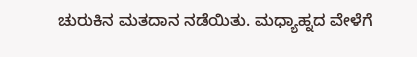ಚುರುಕಿನ ಮತದಾನ ನಡೆಯಿತು. ಮಧ್ಯಾಹ್ನದ ವೇಳೆಗೆ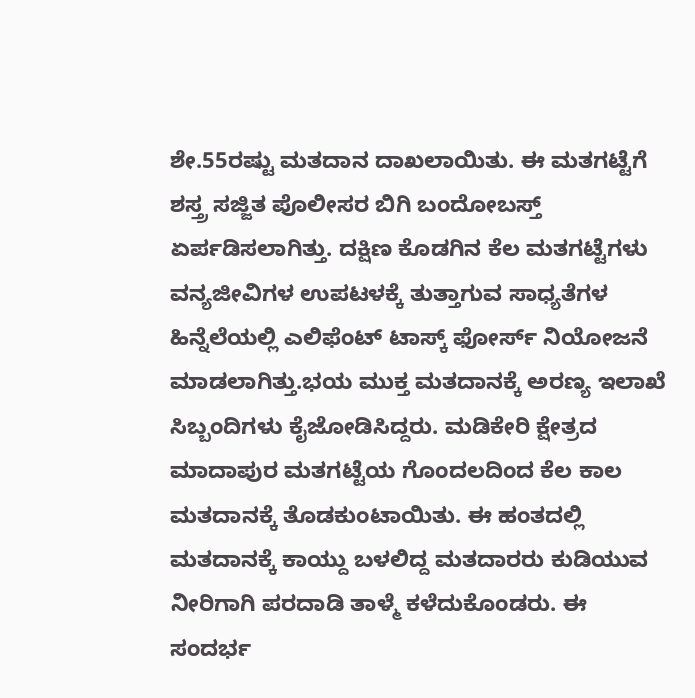ಶೇ.55ರಷ್ಟು ಮತದಾನ ದಾಖಲಾಯಿತು. ಈ ಮತಗಟ್ಟೆಗೆ ಶಸ್ತ್ರ ಸಜ್ಜಿತ ಪೊಲೀಸರ ಬಿಗಿ ಬಂದೋಬಸ್ತ್ ಏರ್ಪಡಿಸಲಾಗಿತ್ತು. ದಕ್ಷಿಣ ಕೊಡಗಿನ ಕೆಲ ಮತಗಟ್ಟೆಗಳು ವನ್ಯಜೀವಿಗಳ ಉಪಟಳಕ್ಕೆ ತುತ್ತಾಗುವ ಸಾಧ್ಯತೆಗಳ ಹಿನ್ನೆಲೆಯಲ್ಲಿ ಎಲಿಫೆಂಟ್ ಟಾಸ್ಕ್ ಫೋರ್ಸ್ ನಿಯೋಜನೆ ಮಾಡಲಾಗಿತ್ತು.ಭಯ ಮುಕ್ತ ಮತದಾನಕ್ಕೆ ಅರಣ್ಯ ಇಲಾಖೆ ಸಿಬ್ಬಂದಿಗಳು ಕೈಜೋಡಿಸಿದ್ದರು. ಮಡಿಕೇರಿ ಕ್ಷೇತ್ರದ ಮಾದಾಪುರ ಮತಗಟ್ಟೆಯ ಗೊಂದಲದಿಂದ ಕೆಲ ಕಾಲ ಮತದಾನಕ್ಕೆ ತೊಡಕುಂಟಾಯಿತು. ಈ ಹಂತದಲ್ಲಿ ಮತದಾನಕ್ಕೆ ಕಾಯ್ದು ಬಳಲಿದ್ದ ಮತದಾರರು ಕುಡಿಯುವ ನೀರಿಗಾಗಿ ಪರದಾಡಿ ತಾಳ್ಮೆ ಕಳೆದುಕೊಂಡರು. ಈ ಸಂದರ್ಭ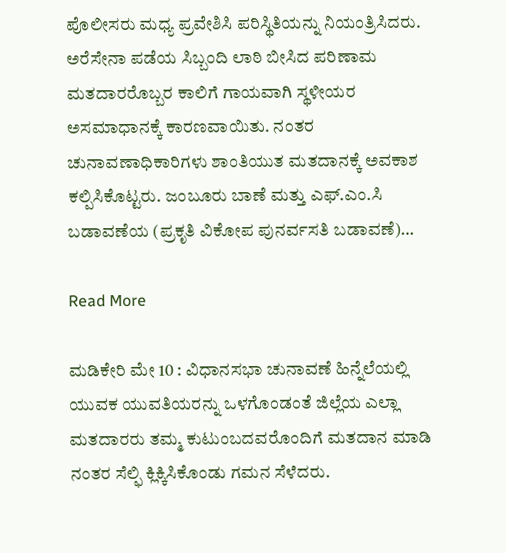ಪೊಲೀಸರು ಮಧ್ಯ ಪ್ರವೇಶಿಸಿ ಪರಿಸ್ಥಿತಿಯನ್ನು ನಿಯಂತ್ರಿಸಿದರು. ಅರೆಸೇನಾ ಪಡೆಯ ಸಿಬ್ಬಂದಿ ಲಾಠಿ ಬೀಸಿದ ಪರಿಣಾಮ ಮತದಾರರೊಬ್ಬರ ಕಾಲಿಗೆ ಗಾಯವಾಗಿ ಸ್ಥಳೀಯರ ಅಸಮಾಧಾನಕ್ಕೆ ಕಾರಣವಾಯಿತು. ನಂತರ ಚುನಾವಣಾಧಿಕಾರಿಗಳು ಶಾಂತಿಯುತ ಮತದಾನಕ್ಕೆ ಅವಕಾಶ ಕಲ್ಪಿಸಿಕೊಟ್ಟರು. ಜಂಬೂರು ಬಾಣೆ ಮತ್ತು ಎಫ್.ಎಂ.ಸಿ ಬಡಾವಣೆಯ (ಪ್ರಕೃತಿ ವಿಕೋಪ ಪುನರ್ವಸತಿ ಬಡಾವಣೆ)…

Read More

ಮಡಿಕೇರಿ ಮೇ 10 : ವಿಧಾನಸಭಾ ಚುನಾವಣೆ ಹಿನ್ನೆಲೆಯಲ್ಲಿ ಯುವಕ ಯುವತಿಯರನ್ನು ಒಳಗೊಂಡಂತೆ ಜಿಲ್ಲೆಯ ಎಲ್ಲಾ ಮತದಾರರು ತಮ್ಮ ಕುಟುಂಬದವರೊಂದಿಗೆ ಮತದಾನ ಮಾಡಿ ನಂತರ ಸೆಲ್ಫಿ ಕ್ಲಿಕ್ಕಿಸಿಕೊಂಡು ಗಮನ ಸೆಳೆದರು.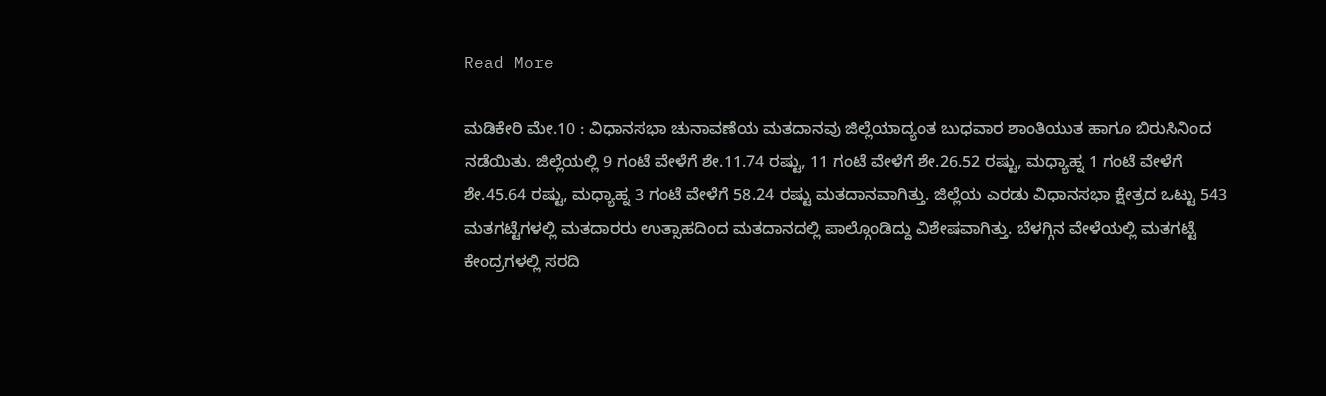Read More

ಮಡಿಕೇರಿ ಮೇ.10 : ವಿಧಾನಸಭಾ ಚುನಾವಣೆಯ ಮತದಾನವು ಜಿಲ್ಲೆಯಾದ್ಯಂತ ಬುಧವಾರ ಶಾಂತಿಯುತ ಹಾಗೂ ಬಿರುಸಿನಿಂದ ನಡೆಯಿತು. ಜಿಲ್ಲೆಯಲ್ಲಿ 9 ಗಂಟೆ ವೇಳೆಗೆ ಶೇ.11.74 ರಷ್ಟು, 11 ಗಂಟೆ ವೇಳೆಗೆ ಶೇ.26.52 ರಷ್ಟು, ಮಧ್ಯಾಹ್ನ 1 ಗಂಟೆ ವೇಳೆಗೆ ಶೇ.45.64 ರಷ್ಟು, ಮಧ್ಯಾಹ್ನ 3 ಗಂಟೆ ವೇಳೆಗೆ 58.24 ರಷ್ಟು ಮತದಾನವಾಗಿತ್ತು. ಜಿಲ್ಲೆಯ ಎರಡು ವಿಧಾನಸಭಾ ಕ್ಷೇತ್ರದ ಒಟ್ಟು 543 ಮತಗಟ್ಟೆಗಳಲ್ಲಿ ಮತದಾರರು ಉತ್ಸಾಹದಿಂದ ಮತದಾನದಲ್ಲಿ ಪಾಲ್ಗೊಂಡಿದ್ದು ವಿಶೇಷವಾಗಿತ್ತು. ಬೆಳಗ್ಗಿನ ವೇಳೆಯಲ್ಲಿ ಮತಗಟ್ಟೆ ಕೇಂದ್ರಗಳಲ್ಲಿ ಸರದಿ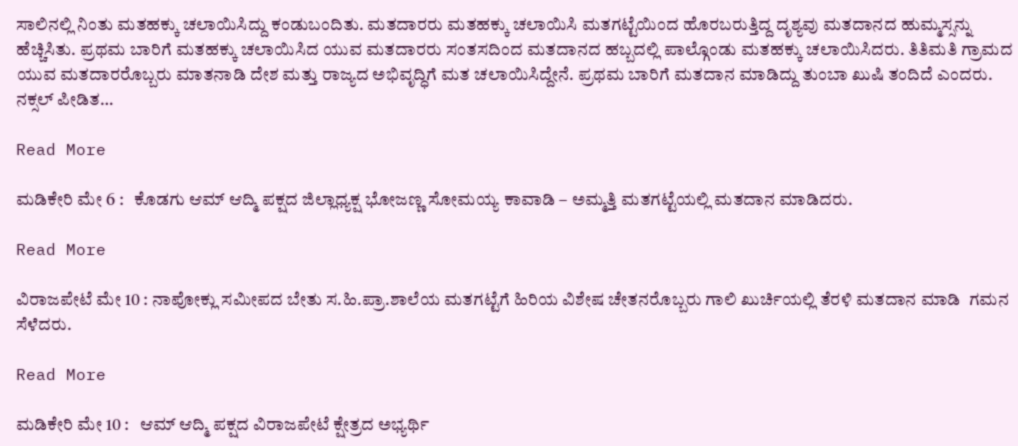ಸಾಲಿನಲ್ಲಿ ನಿಂತು ಮತಹಕ್ಕು ಚಲಾಯಿಸಿದ್ದು ಕಂಡುಬಂದಿತು. ಮತದಾರರು ಮತಹಕ್ಕು ಚಲಾಯಿಸಿ ಮತಗಟ್ಟೆಯಿಂದ ಹೊರಬರುತ್ತಿದ್ದ ದೃಶ್ಯವು ಮತದಾನದ ಹುಮ್ಮಸ್ಸನ್ನು ಹೆಚ್ಚಿಸಿತು. ಪ್ರಥಮ ಬಾರಿಗೆ ಮತಹಕ್ಕು ಚಲಾಯಿಸಿದ ಯುವ ಮತದಾರರು ಸಂತಸದಿಂದ ಮತದಾನದ ಹಬ್ಬದಲ್ಲಿ ಪಾಲ್ಗೊಂಡು ಮತಹಕ್ಕು ಚಲಾಯಿಸಿದರು. ತಿತಿಮತಿ ಗ್ರಾಮದ ಯುವ ಮತದಾರರೊಬ್ಬರು ಮಾತನಾಡಿ ದೇಶ ಮತ್ತು ರಾಜ್ಯದ ಅಭಿವೃದ್ಧಿಗೆ ಮತ ಚಲಾಯಿಸಿದ್ದೇನೆ. ಪ್ರಥಮ ಬಾರಿಗೆ ಮತದಾನ ಮಾಡಿದ್ದು ತುಂಬಾ ಖುಷಿ ತಂದಿದೆ ಎಂದರು. ನಕ್ಸಲ್ ಪೀಡಿತ…

Read More

ಮಡಿಕೇರಿ ಮೇ 6 :   ಕೊಡಗು ಆಮ್ ಆದ್ಮಿ ಪಕ್ಷದ ಜಿಲ್ಲಾಧ್ಯಕ್ಷ ಭೋಜಣ್ಣ ಸೋಮಯ್ಯ ಕಾವಾಡಿ – ಅಮ್ಮತ್ತಿ ಮತಗಟ್ಟೆಯಲ್ಲಿ ಮತದಾನ ಮಾಡಿದರು.

Read More

ವಿರಾಜಪೇಟೆ ಮೇ 10 : ನಾಪೋಕ್ಲು ಸಮೀಪದ ಬೇತು ಸ.ಹಿ.ಪ್ರಾ.ಶಾಲೆಯ ಮತಗಟ್ಟೆಗೆ ಹಿರಿಯ ವಿಶೇಷ ಚೇತನರೊಬ್ಬರು ಗಾಲಿ ಖುರ್ಚಿಯಲ್ಲಿ ತೆರಳಿ ಮತದಾನ ಮಾಡಿ  ಗಮನ ಸೆಳೆದರು.

Read More

ಮಡಿಕೇರಿ ಮೇ 10 :   ಆಮ್ ಆದ್ಮಿ ಪಕ್ಷದ ವಿರಾಜಪೇಟೆ ಕ್ಷೇತ್ರದ ಅಭ್ಯರ್ಥಿ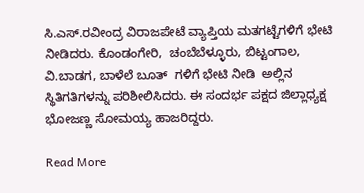ಸಿ.ಎಸ್.ರವೀಂದ್ರ ವಿರಾಜಪೇಟೆ ವ್ಯಾಪ್ತಿಯ ಮತಗಟ್ಟೆಗಳಿಗೆ ಭೇಟಿ ನೀಡಿದರು. ಕೊಂಡಂಗೇರಿ,  ಚಂಬೆಬೆಳ್ಳೂರು, ಬಿಟ್ಟಂಗಾಲ, ವಿ.ಬಾಡಗ, ಬಾಳೆಲೆ ಬೂತ್  ಗಳಿಗೆ ಭೇಟಿ ನೀಡಿ  ಅಲ್ಲಿನ ಸ್ಥಿತಿಗತಿಗಳನ್ನು ಪರಿಶೀಲಿಸಿದರು. ಈ ಸಂದರ್ಭ ಪಕ್ಷದ ಜಿಲ್ಲಾಧ್ಯಕ್ಷ ಭೋಜಣ್ಣ ಸೋಮಯ್ಯ ಹಾಜರಿದ್ದರು.

Read More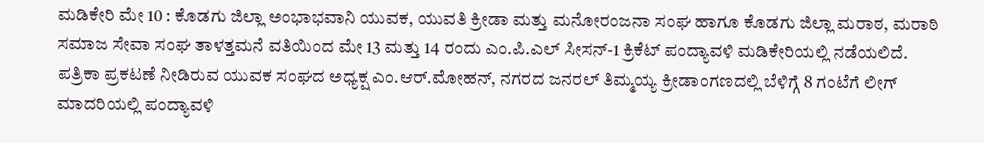ಮಡಿಕೇರಿ ಮೇ 10 : ಕೊಡಗು ಜಿಲ್ಲಾ ಅಂಭಾಭವಾನಿ ಯುವಕ, ಯುವತಿ ಕ್ರೀಡಾ ಮತ್ತು ಮನೋರಂಜನಾ ಸಂಘ ಹಾಗೂ ಕೊಡಗು ಜಿಲ್ಲಾ ಮರಾಠ, ಮರಾಠಿ ಸಮಾಜ ಸೇವಾ ಸಂಘ ತಾಳತ್ತಮನೆ ವತಿಯಿಂದ ಮೇ 13 ಮತ್ತು 14 ರಂದು ಎಂ.ಪಿ.ಎಲ್ ಸೀಸನ್-1 ಕ್ರಿಕೆಟ್ ಪಂದ್ಯಾವಳಿ ಮಡಿಕೇರಿಯಲ್ಲಿ ನಡೆಯಲಿದೆ. ಪತ್ರಿಕಾ ಪ್ರಕಟಣೆ ನೀಡಿರುವ ಯುವಕ ಸಂಘದ ಅಧ್ಯಕ್ಷ ಎಂ.ಆರ್.ಮೋಹನ್, ನಗರದ ಜನರಲ್ ತಿಮ್ಮಯ್ಯ ಕ್ರೀಡಾಂಗಣದಲ್ಲಿ ಬೆಳಿಗ್ಗೆ 8 ಗಂಟೆಗೆ ಲೀಗ್ ಮಾದರಿಯಲ್ಲಿ ಪಂದ್ಯಾವಳಿ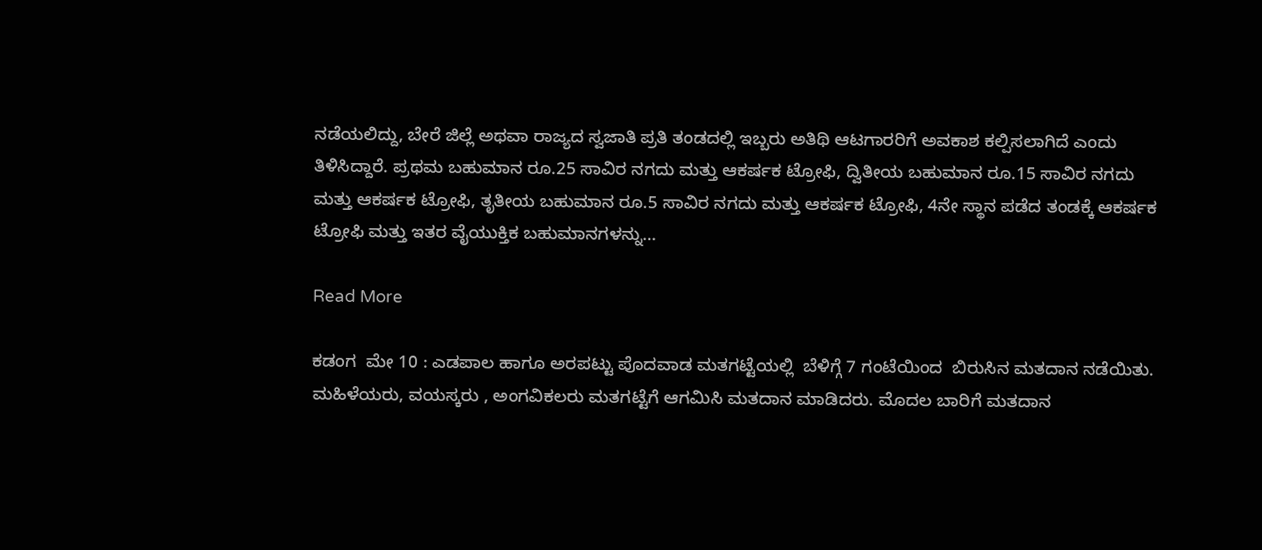ನಡೆಯಲಿದ್ದು, ಬೇರೆ ಜಿಲ್ಲೆ ಅಥವಾ ರಾಜ್ಯದ ಸ್ವಜಾತಿ ಪ್ರತಿ ತಂಡದಲ್ಲಿ ಇಬ್ಬರು ಅತಿಥಿ ಆಟಗಾರರಿಗೆ ಅವಕಾಶ ಕಲ್ಪಿಸಲಾಗಿದೆ ಎಂದು ತಿಳಿಸಿದ್ದಾರೆ. ಪ್ರಥಮ ಬಹುಮಾನ ರೂ.25 ಸಾವಿರ ನಗದು ಮತ್ತು ಆಕರ್ಷಕ ಟ್ರೋಫಿ, ದ್ವಿತೀಯ ಬಹುಮಾನ ರೂ.15 ಸಾವಿರ ನಗದು ಮತ್ತು ಆಕರ್ಷಕ ಟ್ರೋಫಿ, ತೃತೀಯ ಬಹುಮಾನ ರೂ.5 ಸಾವಿರ ನಗದು ಮತ್ತು ಆಕರ್ಷಕ ಟ್ರೋಫಿ, 4ನೇ ಸ್ಥಾನ ಪಡೆದ ತಂಡಕ್ಕೆ ಆಕರ್ಷಕ ಟ್ರೋಫಿ ಮತ್ತು ಇತರ ವೈಯುಕ್ತಿಕ ಬಹುಮಾನಗಳನ್ನು…

Read More

ಕಡಂಗ  ಮೇ 10 : ಎಡಪಾಲ ಹಾಗೂ ಅರಪಟ್ಟು ಪೊದವಾಡ ಮತಗಟ್ಟೆಯಲ್ಲಿ  ಬೆಳಿಗ್ಗೆ 7 ಗಂಟೆಯಿಂದ  ಬಿರುಸಿನ ಮತದಾನ ನಡೆಯಿತು. ಮಹಿಳೆಯರು, ವಯಸ್ಕರು , ಅಂಗವಿಕಲರು ಮತಗಟ್ಟೆಗೆ ಆಗಮಿಸಿ ಮತದಾನ ಮಾಡಿದರು. ಮೊದಲ ಬಾರಿಗೆ ಮತದಾನ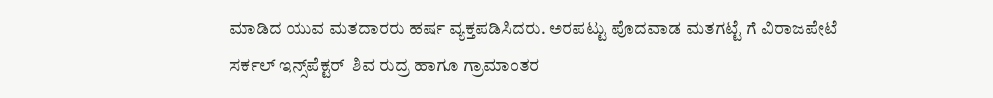ಮಾಡಿದ ಯುವ ಮತದಾರರು ಹರ್ಷ ವ್ಯಕ್ತಪಡಿಸಿದರು. ಅರಪಟ್ಟು ಪೊದವಾಡ ಮತಗಟ್ಟೆ ಗೆ ವಿರಾಜಪೇಟೆ ಸರ್ಕಲ್ ಇನ್ಸ್‌ಪೆಕ್ಟರ್  ಶಿವ ರುದ್ರ ಹಾಗೂ ಗ್ರಾಮಾಂತರ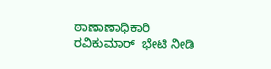ಠಾಣಾಣಾಧಿಕಾರಿ ರವಿಕುಮಾರ್  ಭೇಟಿ ನೀಡಿ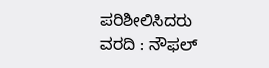ಪರಿಶೀಲಿಸಿದರು ವರದಿ : ನೌಫಲ್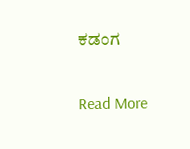ಕಡಂಗ

Read More